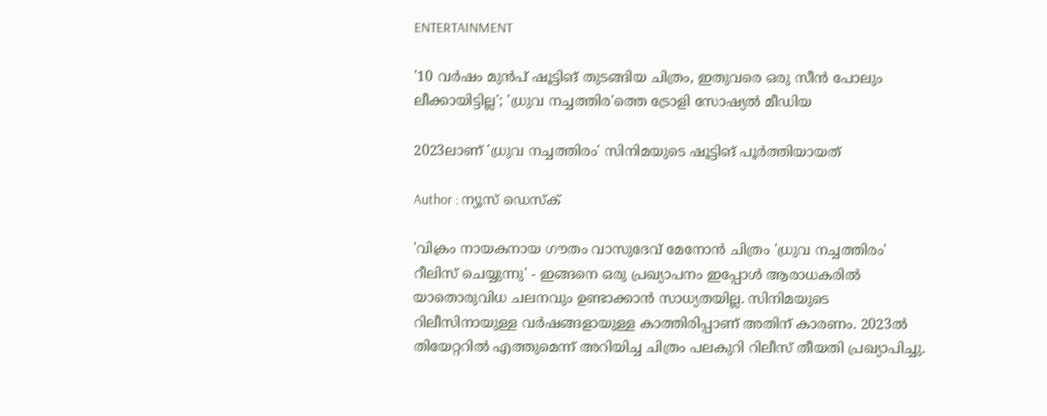ENTERTAINMENT

'10 വർഷം മുൻപ് ഷൂട്ടിങ് തുടങ്ങിയ ചിത്രം, ഇതുവരെ ഒരു സീൻ പോലും ലീക്കായിട്ടില്ല'; 'ധ്രുവ നച്ചത്തിര'ത്തെ ട്രോളി സോഷ്യൽ മീഡിയ

2023ലാണ് 'ധ്രുവ നച്ചത്തിരം' സിനിമയുടെ ഷൂട്ടിങ് പൂര്‍ത്തിയായത്

Author : ന്യൂസ് ഡെസ്ക്

'വിക്രം നായകനായ ഗൗതം വാസുദേവ് മേനോൻ ചിത്രം 'ധ്രുവ നച്ചത്തിരം' റീലിസ് ചെയ്യുന്നു' - ഇങ്ങനെ ഒരു പ്രഖ്യാപനം ഇപ്പോൾ ആരാധകരിൽ യാതൊരുവിധ ചലനവും ഉണ്ടാക്കാൻ സാധ്യതയില്ല. സിനിമയുടെ റിലീസിനായുള്ള വർഷങ്ങളായുള്ള കാത്തിരിപ്പാണ് അതിന് കാരണം. 2023ല്‍ തിയേറ്ററിൽ എത്തുമെന്ന് അറിയിച്ച ചിത്രം പലകുറി റിലീസ് തീയതി പ്രഖ്യാപിച്ചു.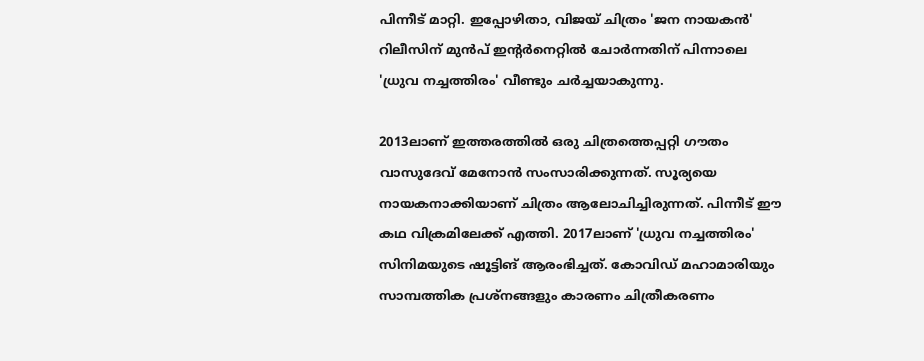പിന്നീട് മാറ്റി. ഇപ്പോഴിതാ, വിജയ് ചിത്രം 'ജന നായകൻ' റിലീസിന് മുൻപ് ഇന്റർനെറ്റിൽ ചോർന്നതിന് പിന്നാലെ 'ധ്രുവ നച്ചത്തിരം' വീണ്ടും ചർച്ചയാകുന്നു.

2013ലാണ് ഇത്തരത്തിൽ ഒരു ചിത്രത്തെപ്പറ്റി ഗൗതം വാസുദേവ് മേനോൻ സംസാരിക്കുന്നത്. സൂര്യയെ നായകനാക്കിയാണ് ചിത്രം ആലോചിച്ചിരുന്നത്. പിന്നീട് ഈ കഥ വിക്രമിലേക്ക് എത്തി. 2017ലാണ് 'ധ്രുവ നച്ചത്തിരം' സിനിമയുടെ ഷൂട്ടിങ് ആരംഭിച്ചത്. കോവിഡ് മഹാമാരിയും സാമ്പത്തിക പ്രശ്‌നങ്ങളും കാരണം ചിത്രീകരണം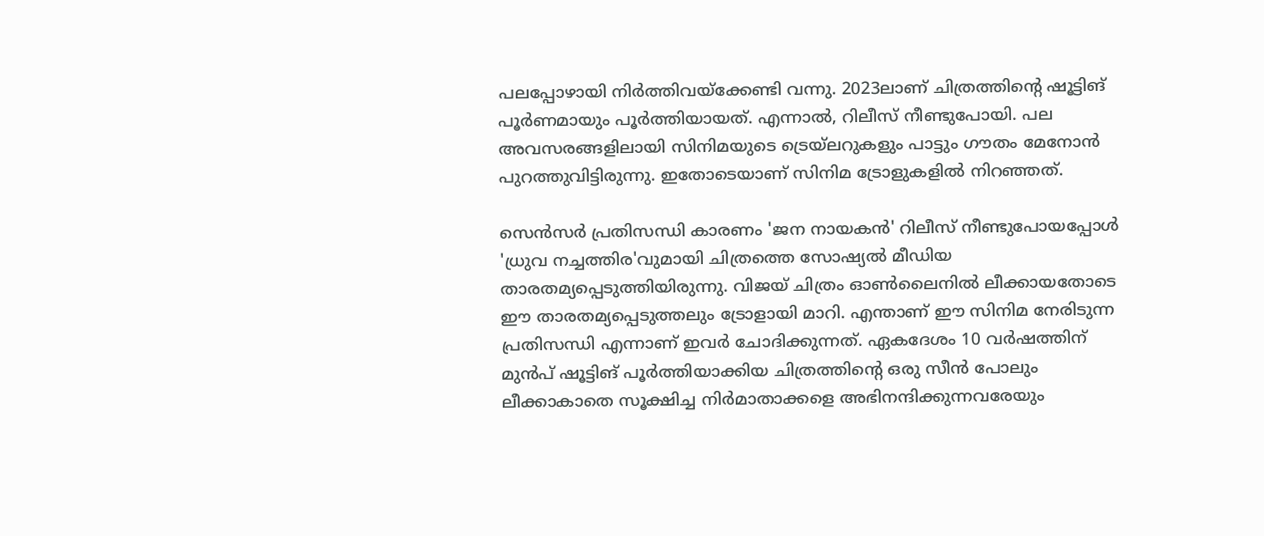പലപ്പോഴായി നിര്‍ത്തിവയ്‌ക്കേണ്ടി വന്നു. 2023ലാണ് ചിത്രത്തിന്റെ ഷൂട്ടിങ് പൂര്‍ണമായും പൂര്‍ത്തിയായത്. എന്നാൽ, റിലീസ് നീണ്ടുപോയി. പല അവസരങ്ങളിലായി സിനിമയുടെ ട്രെയ്‌ലറുകളും പാട്ടും ഗൗതം മേനോൻ പുറത്തുവിട്ടിരുന്നു. ഇതോടെയാണ് സിനിമ ട്രോളുകളിൽ നിറഞ്ഞത്.

സെൻസർ പ്രതിസന്ധി കാരണം 'ജന നായകൻ' റിലീസ് നീണ്ടുപോയപ്പോൾ 'ധ്രുവ നച്ചത്തിര'വുമായി ചിത്രത്തെ സോഷ്യൽ മീഡിയ താരതമ്യപ്പെടുത്തിയിരുന്നു. വിജയ് ചിത്രം ഓൺലൈനിൽ ലീക്കായതോടെ ഈ താരതമ്യപ്പെടുത്തലും ട്രോളായി മാറി. എന്താണ് ഈ സിനിമ നേരിടുന്ന പ്രതിസന്ധി എന്നാണ് ഇവർ ചോദിക്കുന്നത്. ഏകദേശം 10 വർഷത്തിന് മുൻപ് ഷൂട്ടിങ് പൂർത്തിയാക്കിയ ചിത്രത്തിന്റെ ഒരു സീൻ പോലും ലീക്കാകാതെ സൂക്ഷിച്ച നിർമാതാക്കളെ അഭിനന്ദിക്കുന്നവരേയും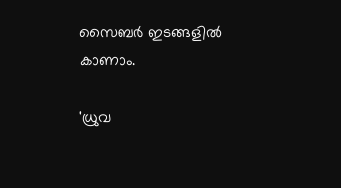സൈബർ ഇടങ്ങളിൽ കാണാം.

'ധ്രുവ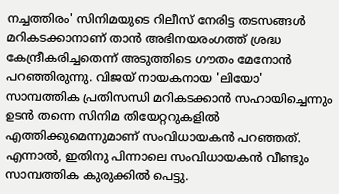നച്ചത്തിരം' സിനിമയുടെ റിലീസ് നേരിട്ട തടസങ്ങൾ മറികടക്കാനാണ് താൻ അഭിനയരംഗത്ത് ശ്രദ്ധ കേന്ദ്രീകരിച്ചതെന്ന് അടുത്തിടെ ഗൗതം മേനോൻ പറഞ്ഞിരുന്നു. വിജയ് നായകനായ 'ലിയോ' സാമ്പത്തിക പ്രതിസന്ധി മറികടക്കാൻ സഹായിച്ചെന്നും ഉടൻ തന്നെ സിനിമ തിയേറ്ററുകളിൽ എത്തിക്കുമെന്നുമാണ് സംവിധായകൻ പറഞ്ഞത്. എന്നാൽ, ഇതിനു പിന്നാലെ സംവിധായകൻ വീണ്ടും സാമ്പത്തിക കുരുക്കിൽ പെട്ടു.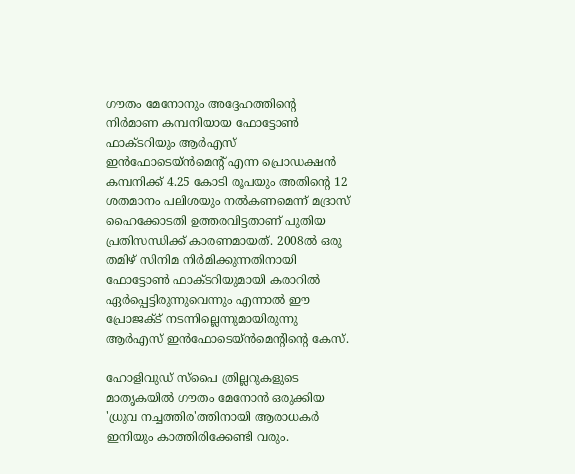ഗൗതം മേനോനും അദ്ദേഹത്തിന്റെ നിർമാണ കമ്പനിയായ ഫോട്ടോൺ ഫാക്ടറിയും ആർഎസ് ഇൻഫോടെയ്ൻമെന്റ് എന്ന പ്രൊഡക്ഷൻ കമ്പനിക്ക് 4.25 കോടി രൂപയും അതിന്റെ 12 ശതമാനം പലിശയും നൽകണമെന്ന് മദ്രാസ് ഹൈക്കോടതി ഉത്തരവിട്ടതാണ് പുതിയ പ്രതിസന്ധിക്ക് കാരണമായത്. 2008ൽ ഒരു തമിഴ് സിനിമ നിർമിക്കുന്നതിനായി ഫോട്ടോൺ ഫാക്ടറിയുമായി കരാറിൽ ഏർപ്പെട്ടിരുന്നുവെന്നും എന്നാൽ ഈ പ്രോജക്ട് നടന്നില്ലെന്നുമായിരുന്നു ആർഎസ് ഇൻഫോടെയ്ൻമെന്റിന്റെ കേസ്.

ഹോളിവുഡ് സ്പൈ ത്രില്ലറുകളുടെ മാതൃകയിൽ ഗൗതം മേനോൻ ഒരുക്കിയ 'ധ്രുവ നച്ചത്തിര'ത്തിനായി ആരാധകർ ഇനിയും കാത്തിരിക്കേണ്ടി വരും.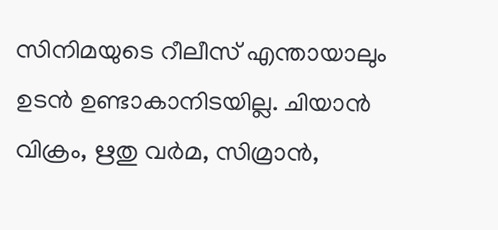സിനിമയുടെ റീലീസ് എന്തായാലും ഉടൻ ഉണ്ടാകാനിടയില്ല. ചിയാന്‍ വിക്രം, ഋതു വര്‍മ, സിമ്രാന്‍,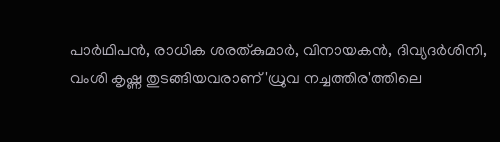പാര്‍ഥിപന്‍, രാധിക ശരത്കുമാര്‍, വിനായകന്‍, ദിവ്യദര്‍ശിനി, വംശി കൃഷ്ണ തുടങ്ങിയവരാണ് 'ധ്രുവ നച്ചത്തിര'ത്തിലെ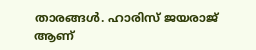താരങ്ങൾ. ഹാരിസ് ജയരാജ് ആണ്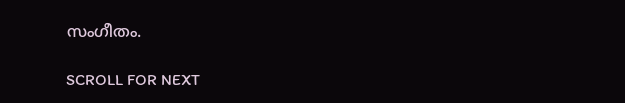സംഗീതം.

SCROLL FOR NEXT